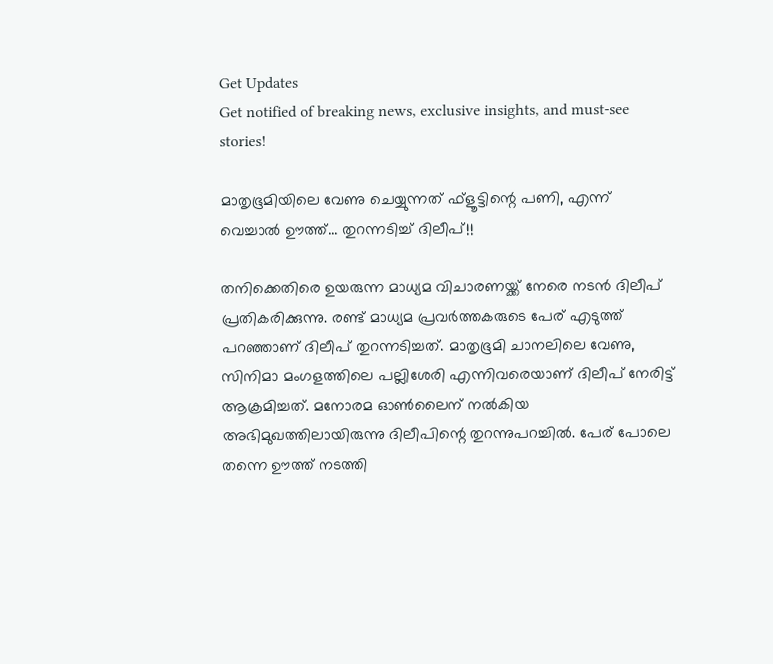Get Updates
Get notified of breaking news, exclusive insights, and must-see stories!

മാതൃഭൂമിയിലെ വേണു ചെയ്യുന്നത് ഫ്‌ളൂട്ടിന്റെ പണി, എന്ന് വെച്ചാല്‍ ഊത്ത്... തുറന്നടിച്ച് ദിലീപ്!!

തനിക്കെതിരെ ഉയരുന്ന മാധ്യമ വിചാരണയ്ക്ക് നേരെ നടന്‍ ദിലീപ് പ്രതികരിക്കുന്നു. രണ്ട് മാധ്യമ പ്രവര്‍ത്തകരുടെ പേര് എടുത്ത് പറഞ്ഞാണ് ദിലീപ് തുറന്നടിച്ചത്. മാതൃഭൂമി ചാനലിലെ വേണു, സിനിമാ മംഗളത്തിലെ പല്ലിശേരി എന്നിവരെയാണ് ദിലീപ് നേരിട്ട് ആക്രമിച്ചത്. മനോരമ ഓണ്‍ലൈന് നല്‍കിയ അഭിമുഖത്തിലായിരുന്നു ദിലീപിന്റെ തുറന്നുപറച്ചില്‍. പേര് പോലെ തന്നെ ഊത്ത് നടത്തി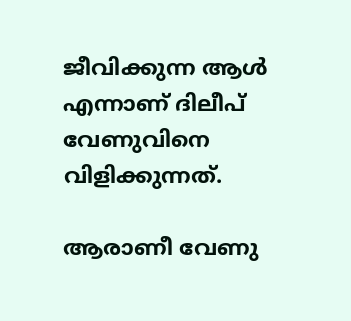ജീവിക്കുന്ന ആള്‍ എന്നാണ് ദിലീപ് വേണുവിനെ വിളിക്കുന്നത്.

ആരാണീ വേണു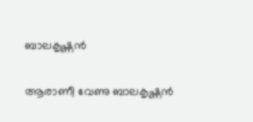ബാലകൃഷ്ണന്‍

ആരാണീ വേണു ബാലകൃഷ്ണന്‍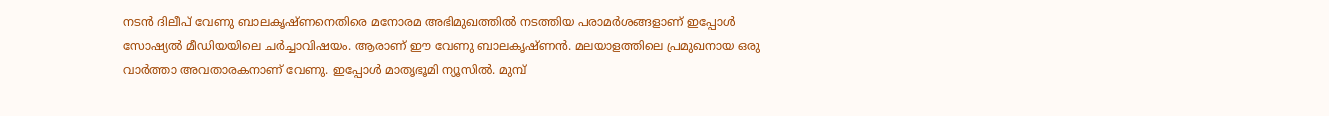നടന്‍ ദിലീപ് വേണു ബാലകൃഷ്ണനെതിരെ മനോരമ അഭിമുഖത്തില്‍ നടത്തിയ പരാമര്‍ശങ്ങളാണ് ഇപ്പോള്‍ സോഷ്യല്‍ മീഡിയയിലെ ചര്‍ച്ചാവിഷയം. ആരാണ് ഈ വേണു ബാലകൃഷ്ണന്‍. മലയാളത്തിലെ പ്രമുഖനായ ഒരു വാര്‍ത്താ അവതാരകനാണ് വേണു. ഇപ്പോള്‍ മാതൃഭൂമി ന്യൂസില്‍. മുമ്പ്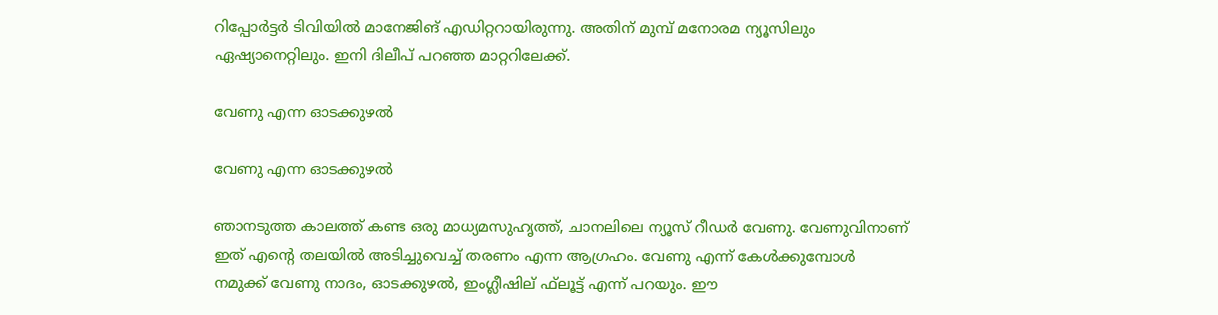റിപ്പോര്‍ട്ടര്‍ ടിവിയില്‍ മാനേജിങ് എഡിറ്ററായിരുന്നു. അതിന് മുമ്പ് മനോരമ ന്യൂസിലും ഏഷ്യാനെറ്റിലും. ഇനി ദിലീപ് പറഞ്ഞ മാറ്ററിലേക്ക്.

വേണു എന്ന ഓടക്കുഴല്‍

വേണു എന്ന ഓടക്കുഴല്‍

ഞാനടുത്ത കാലത്ത് കണ്ട ഒരു മാധ്യമസുഹൃത്ത്, ചാനലിലെ ന്യൂസ് റീഡര്‍ വേണു. വേണുവിനാണ് ഇത് എന്റെ തലയില്‍ അടിച്ചുവെച്ച് തരണം എന്ന ആഗ്രഹം. വേണു എന്ന് കേള്‍ക്കുമ്പോള്‍ നമുക്ക് വേണു നാദം, ഓടക്കുഴല്‍, ഇംഗ്ലീഷില് ഫ്‌ലൂട്ട് എന്ന് പറയും. ഈ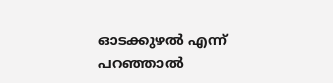ഓടക്കുഴല്‍ എന്ന് പറഞ്ഞാല്‍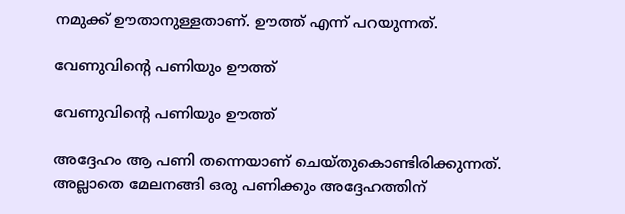നമുക്ക് ഊതാനുള്ളതാണ്. ഊത്ത് എന്ന് പറയുന്നത്.

വേണുവിന്റെ പണിയും ഊത്ത്

വേണുവിന്റെ പണിയും ഊത്ത്

അദ്ദേഹം ആ പണി തന്നെയാണ് ചെയ്തുകൊണ്ടിരിക്കുന്നത്. അല്ലാതെ മേലനങ്ങി ഒരു പണിക്കും അദ്ദേഹത്തിന്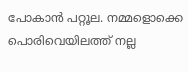പോകാന്‍ പറ്റൂല. നമ്മളൊക്കെ പൊരിവെയിലത്ത് നല്ല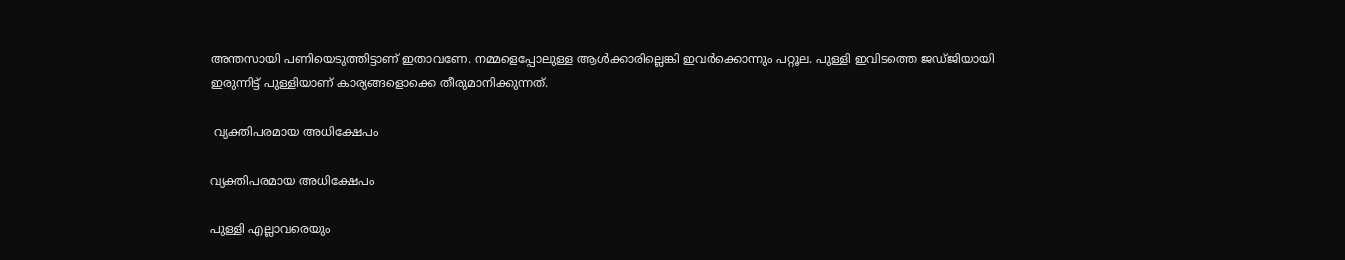അന്തസായി പണിയെടുത്തിട്ടാണ് ഇതാവണേ. നമ്മളെപ്പോലുള്ള ആള്‍ക്കാരില്ലെങ്കി ഇവര്‍ക്കൊന്നും പറ്റൂല. പുള്ളി ഇവിടത്തെ ജഡ്ജിയായി ഇരുന്നിട്ട് പുള്ളിയാണ് കാര്യങ്ങളൊക്കെ തീരുമാനിക്കുന്നത്.

 വ്യക്തിപരമായ അധിക്ഷേപം

വ്യക്തിപരമായ അധിക്ഷേപം

പുള്ളി എല്ലാവരെയും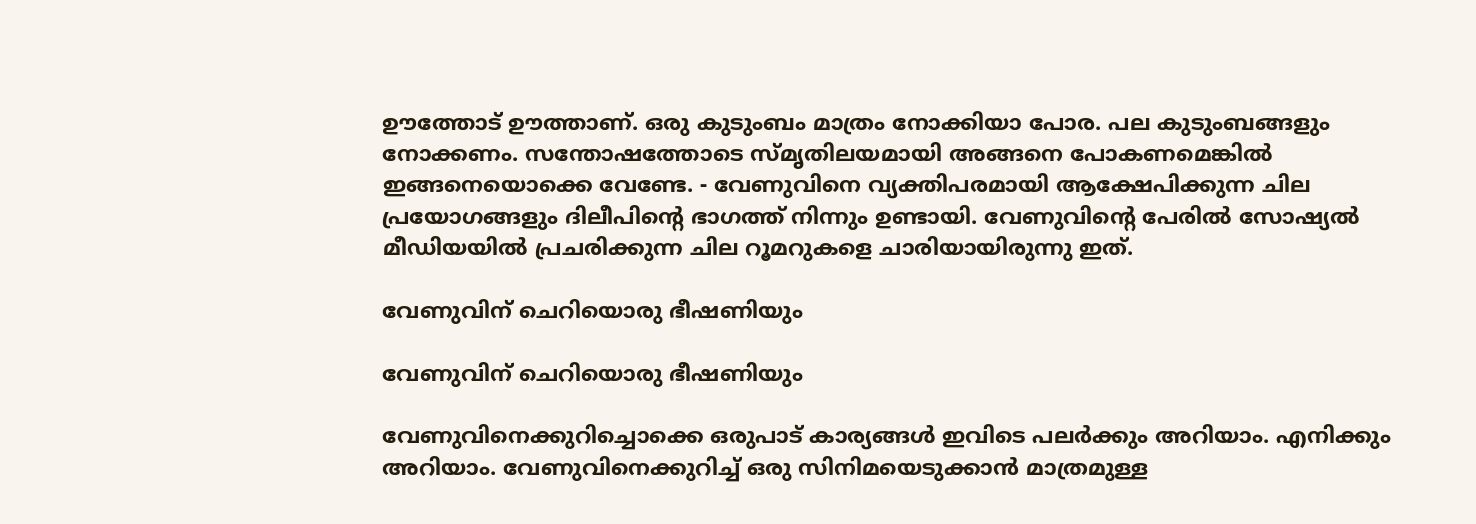ഊത്തോട് ഊത്താണ്. ഒരു കുടുംബം മാത്രം നോക്കിയാ പോര. പല കുടുംബങ്ങളും നോക്കണം. സന്തോഷത്തോടെ സ്മൃതിലയമായി അങ്ങനെ പോകണമെങ്കില്‍ ഇങ്ങനെയൊക്കെ വേണ്ടേ. - വേണുവിനെ വ്യക്തിപരമായി ആക്ഷേപിക്കുന്ന ചില പ്രയോഗങ്ങളും ദിലീപിന്റെ ഭാഗത്ത് നിന്നും ഉണ്ടായി. വേണുവിന്റെ പേരില്‍ സോഷ്യല്‍ മീഡിയയില്‍ പ്രചരിക്കുന്ന ചില റൂമറുകളെ ചാരിയായിരുന്നു ഇത്.

വേണുവിന് ചെറിയൊരു ഭീഷണിയും

വേണുവിന് ചെറിയൊരു ഭീഷണിയും

വേണുവിനെക്കുറിച്ചൊക്കെ ഒരുപാട് കാര്യങ്ങള്‍ ഇവിടെ പലര്‍ക്കും അറിയാം. എനിക്കും അറിയാം. വേണുവിനെക്കുറിച്ച് ഒരു സിനിമയെടുക്കാന്‍ മാത്രമുള്ള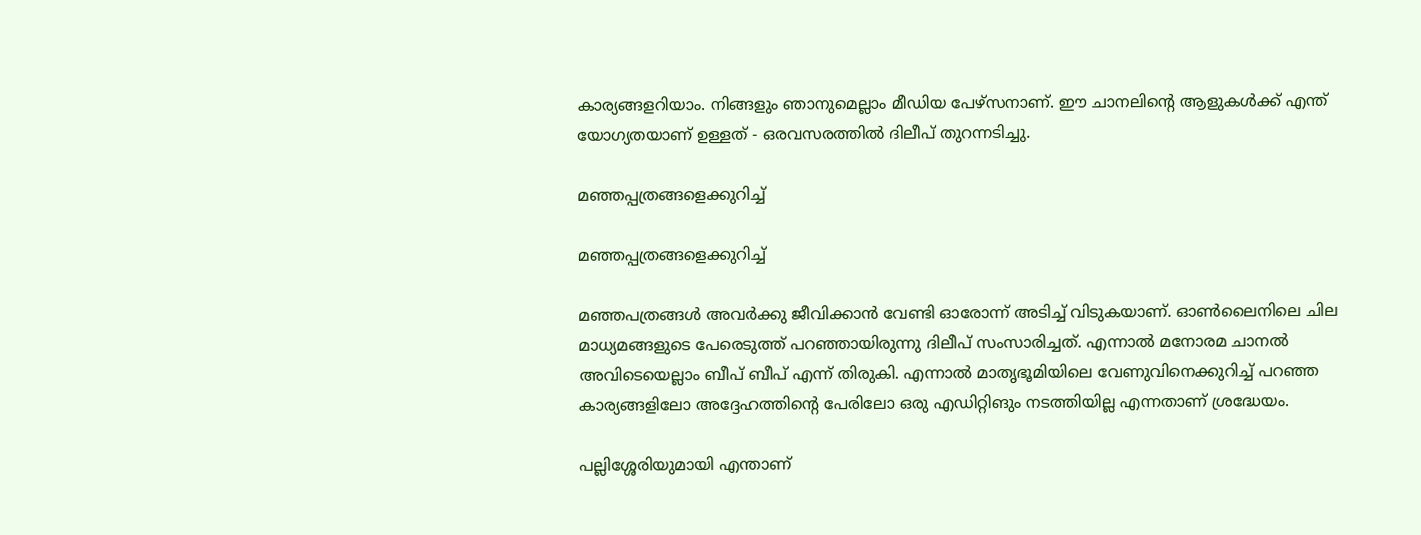കാര്യങ്ങളറിയാം. നിങ്ങളും ഞാനുമെല്ലാം മീഡിയ പേഴ്‌സനാണ്. ഈ ചാനലിന്റെ ആളുകള്‍ക്ക് എന്ത് യോഗ്യതയാണ് ഉള്ളത് - ഒരവസരത്തില്‍ ദിലീപ് തുറന്നടിച്ചു.

മഞ്ഞപ്പത്രങ്ങളെക്കുറിച്ച്

മഞ്ഞപ്പത്രങ്ങളെക്കുറിച്ച്

മഞ്ഞപത്രങ്ങള്‍ അവര്‍ക്കു ജീവിക്കാന്‍ വേണ്ടി ഓരോന്ന് അടിച്ച് വിടുകയാണ്. ഓണ്‍ലൈനിലെ ചില മാധ്യമങ്ങളുടെ പേരെടുത്ത് പറഞ്ഞായിരുന്നു ദിലീപ് സംസാരിച്ചത്. എന്നാല്‍ മനോരമ ചാനല്‍ അവിടെയെല്ലാം ബീപ് ബീപ് എന്ന് തിരുകി. എന്നാല്‍ മാതൃഭൂമിയിലെ വേണുവിനെക്കുറിച്ച് പറഞ്ഞ കാര്യങ്ങളിലോ അദ്ദേഹത്തിന്റെ പേരിലോ ഒരു എഡിറ്റിങും നടത്തിയില്ല എന്നതാണ് ശ്രദ്ധേയം.

പല്ലിശ്ശേരിയുമായി എന്താണ്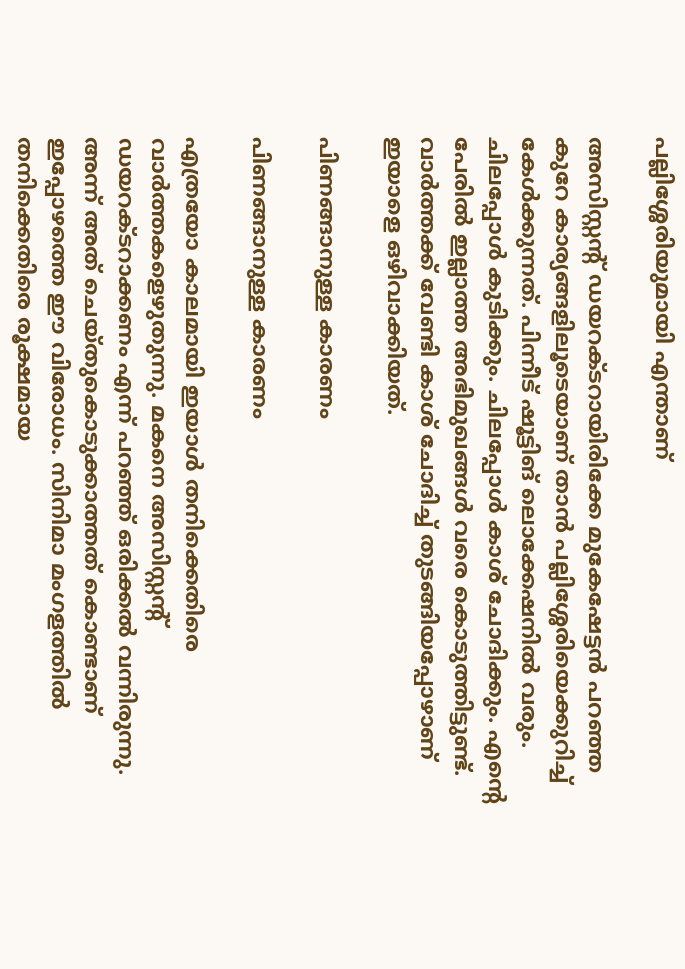പല്ലിശ്ശേരിയുമായി എന്താണ്

അസിസ്റ്റന്റ് ഡയറക്ടറായിരിക്കേ മുകേഷേട്ടന്‍ പറഞ്ഞ കുറേ കാര്യങ്ങളിലൂടെയാണ് താന്‍ പല്ലിശ്ശേരിയെക്കുറിച്ച് കേള്‍ക്കുന്നത്. പിന്നീട് ഷൂട്ടിങ് ലൊക്കേഷനില്‍ വരും. ചിലപ്പോള്‍ കുടിക്കും. ചിലപ്പോള്‍ കാശ് ചോദിക്കും. എന്റെ പേരില്‍ ഇല്ലാത്ത അഭിമുഖങ്ങള്‍ വരെ കൊടുത്തിട്ടുണ്ട്. വാര്‍ത്തക്ക് വേണ്ടി കാശ് ചോദിച്ച് തുടങ്ങിയപ്പോഴാണ് ഇയാളെ ഒഴിവാക്കിയത്.

പിണങ്ങാനുള്ള കാരണം

പിണങ്ങാനുള്ള കാരണം

എത്രയോ കാലമായി ഇയാള്‍ തനിക്കെതിരെ വാര്‍ത്തകളെഴുതുന്നു. മകനെ അസിസ്റ്റന്റ് ഡയറക്ടറാക്കണം എന്ന് പറഞ്ഞ് ഒരിക്കല്‍ വന്നിരുന്നു. അന്ന് അത് ചെയ്തുകൊടുക്കാത്തത് കൊണ്ടാണ് ഇപ്പോഴത്തെ ഈ വിരോധം. സിനിമാ മംഗളത്തില്‍ തനിക്കെതിരെ രൂക്ഷമായ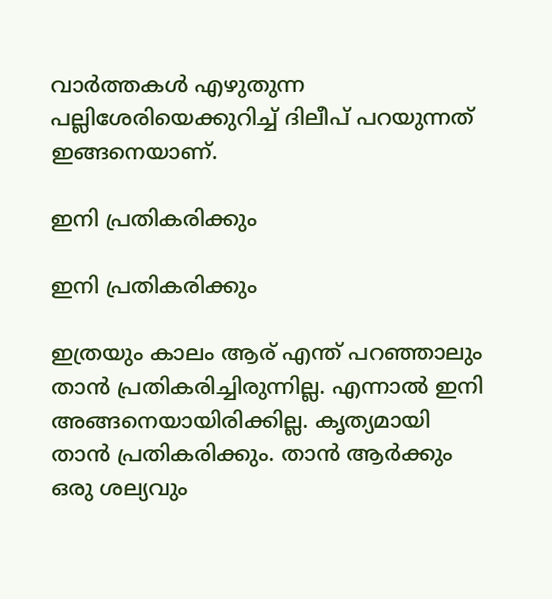വാര്‍ത്തകള്‍ എഴുതുന്ന പല്ലിശേരിയെക്കുറിച്ച് ദിലീപ് പറയുന്നത് ഇങ്ങനെയാണ്.

ഇനി പ്രതികരിക്കും

ഇനി പ്രതികരിക്കും

ഇത്രയും കാലം ആര് എന്ത് പറഞ്ഞാലും താന്‍ പ്രതികരിച്ചിരുന്നില്ല. എന്നാല്‍ ഇനി അങ്ങനെയായിരിക്കില്ല. കൃത്യമായി താന്‍ പ്രതികരിക്കും. താന്‍ ആര്‍ക്കും ഒരു ശല്യവും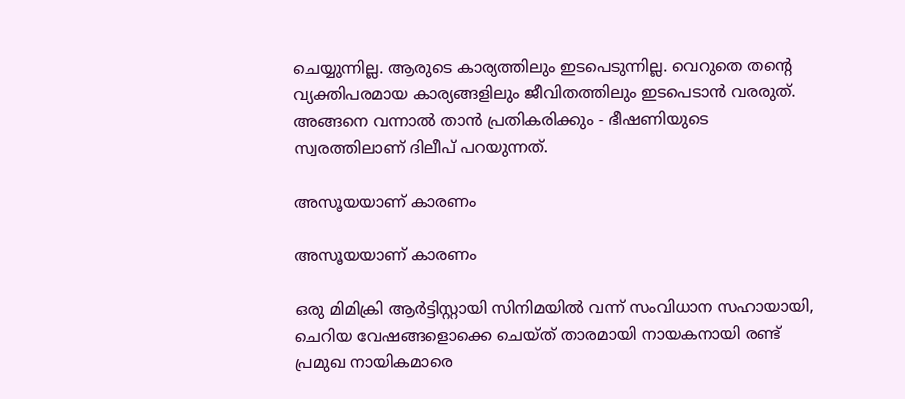ചെയ്യുന്നില്ല. ആരുടെ കാര്യത്തിലും ഇടപെടുന്നില്ല. വെറുതെ തന്റെ വ്യക്തിപരമായ കാര്യങ്ങളിലും ജീവിതത്തിലും ഇടപെടാന്‍ വരരുത്. അങ്ങനെ വന്നാല്‍ താന്‍ പ്രതികരിക്കും - ഭീഷണിയുടെ സ്വരത്തിലാണ് ദിലീപ് പറയുന്നത്.

അസൂയയാണ് കാരണം

അസൂയയാണ് കാരണം

ഒരു മിമിക്രി ആര്‍ട്ടിസ്റ്റായി സിനിമയില്‍ വന്ന് സംവിധാന സഹായായി, ചെറിയ വേഷങ്ങളൊക്കെ ചെയ്ത് താരമായി നായകനായി രണ്ട് പ്രമുഖ നായികമാരെ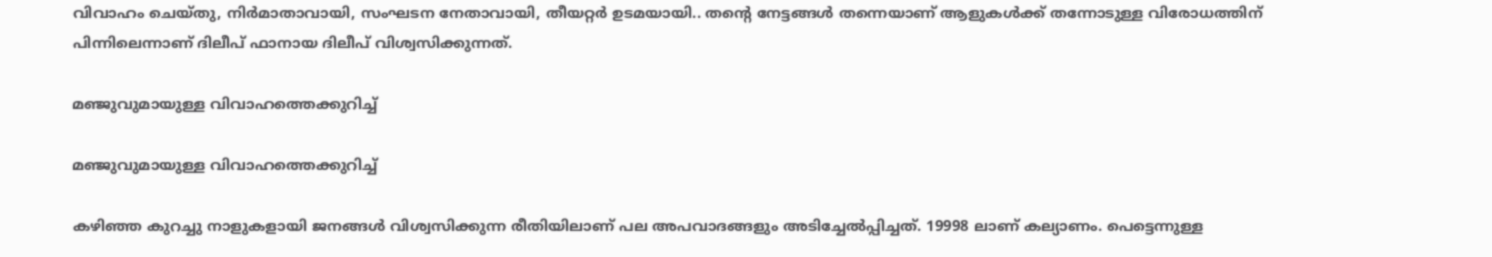വിവാഹം ചെയ്തു, നിര്‍മാതാവായി, സംഘടന നേതാവായി, തീയറ്റര്‍ ഉടമയായി.. തന്റെ നേട്ടങ്ങള്‍ തന്നെയാണ് ആളുകള്‍ക്ക് തന്നോടുള്ള വിരോധത്തിന് പിന്നിലെന്നാണ് ദിലീപ് ഫാനായ ദിലീപ് വിശ്വസിക്കുന്നത്.

മഞ്ജുവുമായുള്ള വിവാഹത്തെക്കുറിച്ച്

മഞ്ജുവുമായുള്ള വിവാഹത്തെക്കുറിച്ച്

കഴിഞ്ഞ കുറച്ചു നാളുകളായി ജനങ്ങള്‍ വിശ്വസിക്കുന്ന രീതിയിലാണ് പല അപവാദങ്ങളും അടിച്ചേല്‍പ്പിച്ചത്. 19998 ലാണ് കല്യാണം. പെട്ടെന്നുള്ള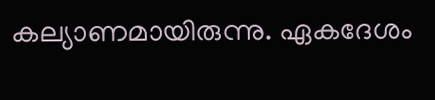കല്യാണമായിരുന്നു. ഏകദേശം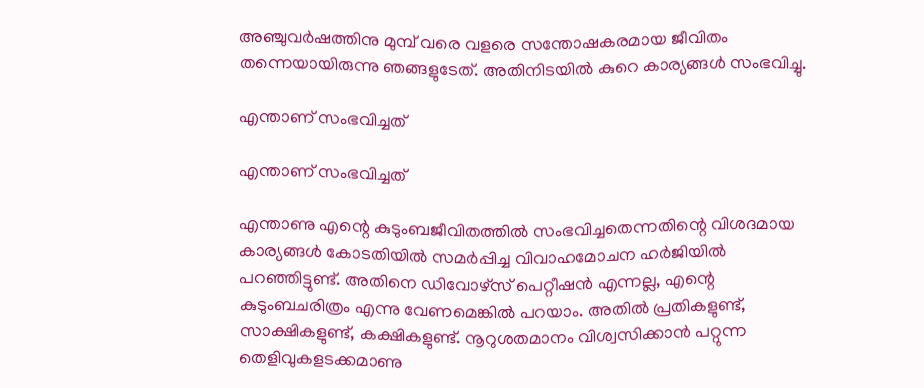അഞ്ചുവര്‍ഷത്തിനു മുമ്പ് വരെ വളരെ സന്തോഷകരമായ ജീവിതം തന്നെയായിരുന്നു ഞങ്ങളുടേത്. അതിനിടയില്‍ കുറെ കാര്യങ്ങള്‍ സംഭവിച്ചു.

എന്താണ് സംഭവിച്ചത്

എന്താണ് സംഭവിച്ചത്

എന്താണു എന്റെ കുടുംബജീവിതത്തില്‍ സംഭവിച്ചതെന്നതിന്റെ വിശദമായ കാര്യങ്ങള്‍ കോടതിയില്‍ സമര്‍പ്പിച്ച വിവാഹമോചന ഹര്‍ജിയില്‍ പറഞ്ഞിട്ടുണ്ട്. അതിനെ ഡിവോഴ്സ് പെറ്റീഷന്‍ എന്നല്ല, എന്റെ കുടുംബചരിത്രം എന്നു വേണമെങ്കില്‍ പറയാം. അതില്‍ പ്രതികളുണ്ട്, സാക്ഷികളുണ്ട്, കക്ഷികളുണ്ട്. നൂറുശതമാനം വിശ്വസിക്കാന്‍ പറ്റുന്ന തെളിവുകളടക്കമാണു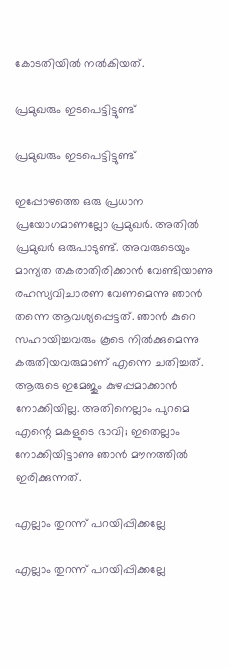കോടതിയില്‍ നല്‍കിയത്.

പ്രമുഖരും ഇടപെട്ടിട്ടുണ്ട്

പ്രമുഖരും ഇടപെട്ടിട്ടുണ്ട്

ഇപ്പോഴത്തെ ഒരു പ്രധാന പ്രയോഗമാണല്ലോ പ്രമുഖര്‍. അതില്‍ പ്രമുഖര്‍ ഒരുപാടുണ്ട്. അവരുടെയും മാന്യത തകരാതിരിക്കാന്‍ വേണ്ടിയാണു രഹസ്യവിചാരണ വേണമെന്നു ഞാന്‍ തന്നെ ആവശ്യപ്പെട്ടത്. ഞാന്‍ കുറെ സഹായിച്ചവരും കൂടെ നില്‍ക്കുമെന്നു കരുതിയവരുമാണ് എന്നെ ചതിച്ചത്. ആരുടെ ഇമേജും കുഴപ്പമാക്കാന്‍ നോക്കിയില്ല. അതിനെല്ലാം പുറമെ എന്റെ മകളുടെ ഭാവി; ഇതെല്ലാം നോക്കിയിട്ടാണു ഞാന്‍ മൗനത്തില്‍ ഇരിക്കുന്നത്.

എല്ലാം തുറന്ന് പറയിപ്പിക്കല്ലേ

എല്ലാം തുറന്ന് പറയിപ്പിക്കല്ലേ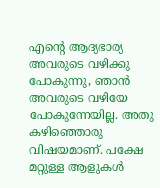എന്റെ ആദ്യഭാര്യ അവരുടെ വഴിക്കു പോകുന്നു, ഞാന്‍ അവരുടെ വഴിയേ പോകുന്നേയില്ല. അതു കഴിഞ്ഞൊരു വിഷയമാണ്. പക്ഷേ മറ്റുള്ള ആളുകള്‍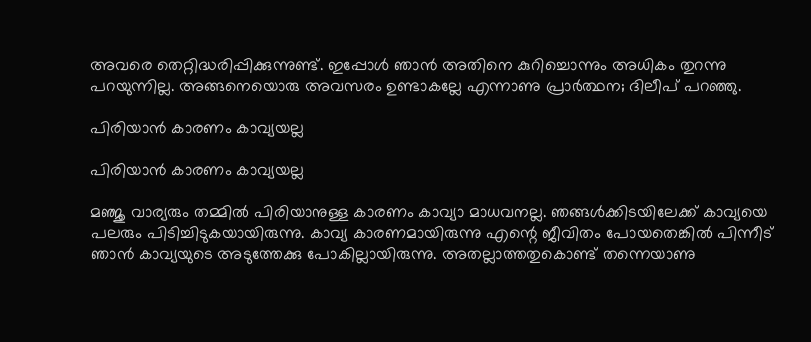അവരെ തെറ്റിദ്ധരിപ്പിക്കുന്നുണ്ട്. ഇപ്പോള്‍ ഞാന്‍ അതിനെ കുറിച്ചൊന്നും അധികം തുറന്നു പറയുന്നില്ല. അങ്ങനെയൊരു അവസരം ഉണ്ടാകല്ലേ എന്നാണു പ്രാര്‍ത്ഥന; ദിലീപ് പറഞ്ഞു.

പിരിയാന്‍ കാരണം കാവ്യയല്ല

പിരിയാന്‍ കാരണം കാവ്യയല്ല

മഞ്ജു വാര്യരും തമ്മില്‍ പിരിയാനുള്ള കാരണം കാവ്യാ മാധവനല്ല. ഞങ്ങള്‍ക്കിടയിലേക്ക് കാവ്യയെ പലരും പിടിച്ചിടുകയായിരുന്നു. കാവ്യ കാരണമായിരുന്നു എന്റെ ജീവിതം പോയതെങ്കില്‍ പിന്നീട് ഞാന്‍ കാവ്യയുടെ അടുത്തേക്കു പോകില്ലായിരുന്നു. അതല്ലാത്തതുകൊണ്ട് തന്നെയാണു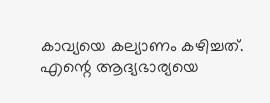കാവ്യയെ കല്യാണം കഴിച്ചത്. എന്റെ ആദ്യഭാര്യയെ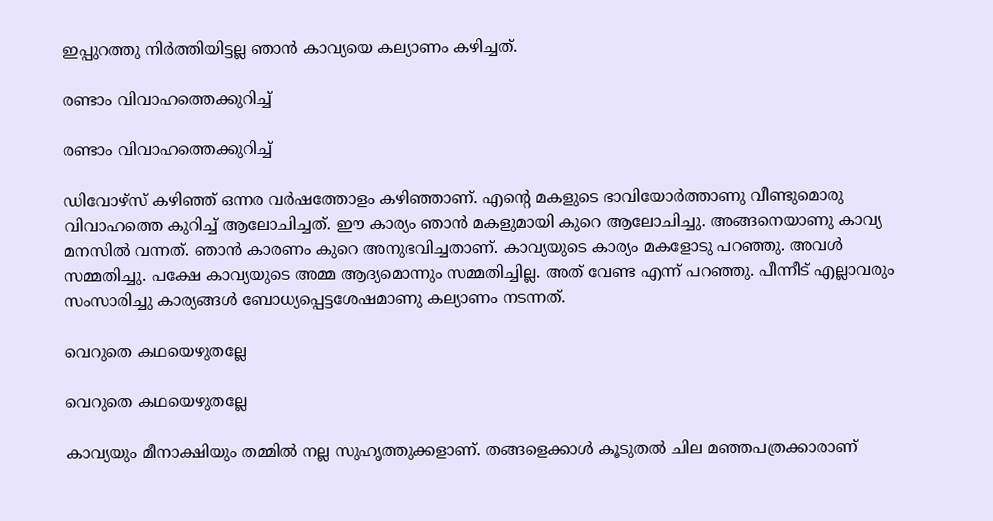ഇപ്പുറത്തു നിര്‍ത്തിയിട്ടല്ല ഞാന്‍ കാവ്യയെ കല്യാണം കഴിച്ചത്.

രണ്ടാം വിവാഹത്തെക്കുറിച്ച്

രണ്ടാം വിവാഹത്തെക്കുറിച്ച്

ഡിവോഴ്സ് കഴിഞ്ഞ് ഒന്നര വര്‍ഷത്തോളം കഴിഞ്ഞാണ്. എന്റെ മകളുടെ ഭാവിയോര്‍ത്താണു വീണ്ടുമൊരു വിവാഹത്തെ കുറിച്ച് ആലോചിച്ചത്. ഈ കാര്യം ഞാന്‍ മകളുമായി കുറെ ആലോചിച്ചു. അങ്ങനെയാണു കാവ്യ മനസില്‍ വന്നത്. ഞാന്‍ കാരണം കുറെ അനുഭവിച്ചതാണ്. കാവ്യയുടെ കാര്യം മകളോടു പറഞ്ഞു. അവള്‍ സമ്മതിച്ചു. പക്ഷേ കാവ്യയുടെ അമ്മ ആദ്യമൊന്നും സമ്മതിച്ചില്ല. അത് വേണ്ട എന്ന് പറഞ്ഞു. പീന്നീട് എല്ലാവരും സംസാരിച്ചു കാര്യങ്ങള്‍ ബോധ്യപ്പെട്ടശേഷമാണു കല്യാണം നടന്നത്.

വെറുതെ കഥയെഴുതല്ലേ

വെറുതെ കഥയെഴുതല്ലേ

കാവ്യയും മീനാക്ഷിയും തമ്മില്‍ നല്ല സുഹൃത്തുക്കളാണ്. തങ്ങളെക്കാള്‍ കൂടുതല്‍ ചില മഞ്ഞപത്രക്കാരാണ്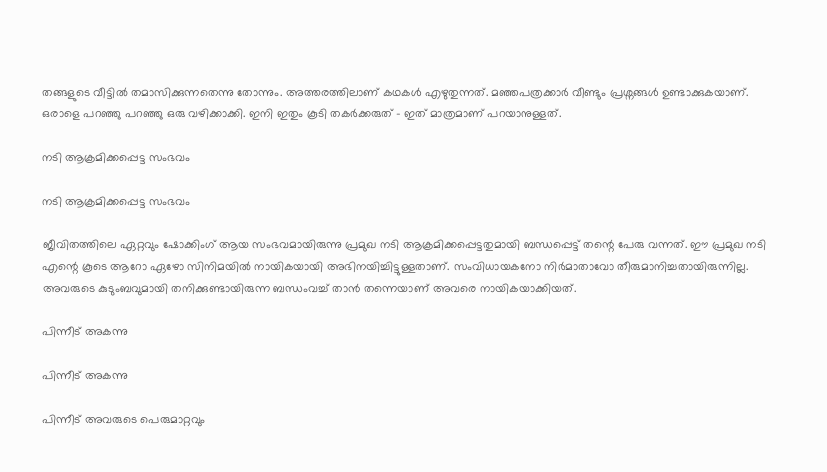തങ്ങളുടെ വീട്ടില്‍ തമാസിക്കുന്നതെന്നു തോന്നും. അത്തരത്തിലാണ് കഥകള്‍ എഴുതുന്നത്. മഞ്ഞപത്രക്കാര്‍ വീണ്ടും പ്രശ്നങ്ങള്‍ ഉണ്ടാക്കുകയാണ്. ഒരാളെ പറഞ്ഞു പറഞ്ഞു ഒരു വഴിക്കാക്കി. ഇനി ഇതും കൂടി തകര്‍ക്കരുത് - ഇത് മാത്രമാണ് പറയാനുള്ളത്.

നടി ആക്രമിക്കപ്പെട്ട സംഭവം

നടി ആക്രമിക്കപ്പെട്ട സംഭവം

ജീവിതത്തിലെ ഏറ്റവും ഷോക്കിംഗ് ആയ സംഭവമായിരുന്നു പ്രമുഖ നടി ആക്രമിക്കപ്പെട്ടതുമായി ബന്ധപ്പെട്ട് തന്റെ പേരു വന്നത്. ഈ പ്രമുഖ നടി എന്റെ കൂടെ ആറോ ഏഴോ സിനിമയില്‍ നായികയായി അഭിനയിച്ചിട്ടുള്ളതാണ്. സംവിധായകനോ നിര്‍മാതാവോ തീരുമാനിച്ചതായിരുന്നില്ല. അവരുടെ കുടുംബവുമായി തനിക്കുണ്ടായിരുന്ന ബന്ധംവച്ച് താന്‍ തന്നെയാണ് അവരെ നായികയാക്കിയത്.

പിന്നീട് അകന്നു

പിന്നീട് അകന്നു

പിന്നീട് അവരുടെ പെരുമാറ്റവും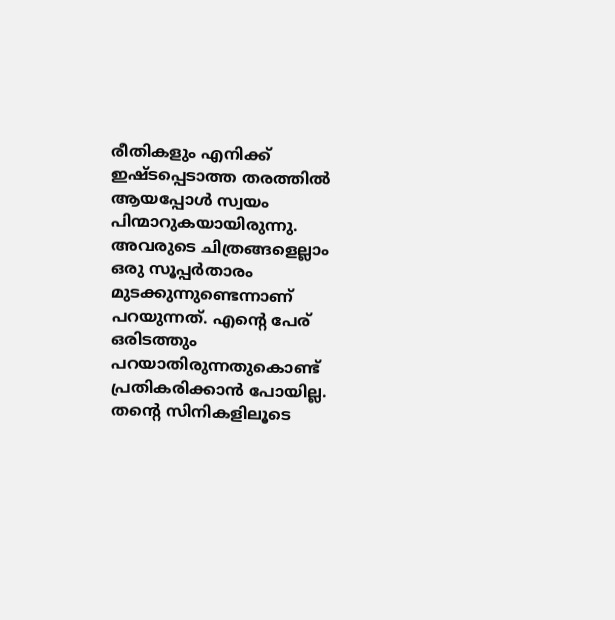രീതികളും എനിക്ക് ഇഷ്ടപ്പെടാത്ത തരത്തില്‍ ആയപ്പോള്‍ സ്വയം പിന്മാറുകയായിരുന്നു. അവരുടെ ചിത്രങ്ങളെല്ലാം ഒരു സൂപ്പര്‍താരം മുടക്കുന്നുണ്ടെന്നാണ് പറയുന്നത്. എന്റെ പേര് ഒരിടത്തും പറയാതിരുന്നതുകൊണ്ട് പ്രതികരിക്കാന്‍ പോയില്ല. തന്റെ സിനികളിലൂടെ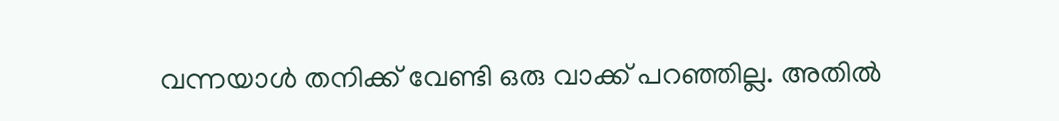വന്നയാള്‍ തനിക്ക് വേണ്ടി ഒരു വാക്ക് പറഞ്ഞില്ല. അതില്‍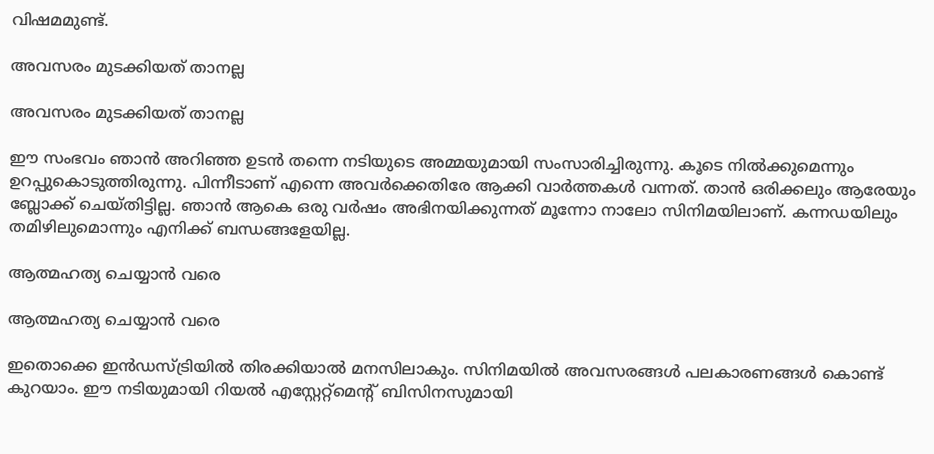വിഷമമുണ്ട്.

അവസരം മുടക്കിയത് താനല്ല

അവസരം മുടക്കിയത് താനല്ല

ഈ സംഭവം ഞാന്‍ അറിഞ്ഞ ഉടന്‍ തന്നെ നടിയുടെ അമ്മയുമായി സംസാരിച്ചിരുന്നു. കൂടെ നില്‍ക്കുമെന്നും ഉറപ്പുകൊടുത്തിരുന്നു. പിന്നീടാണ് എന്നെ അവര്‍ക്കെതിരേ ആക്കി വാര്‍ത്തകള്‍ വന്നത്. താന്‍ ഒരിക്കലും ആരേയും ബ്ലോക്ക് ചെയ്തിട്ടില്ല. ഞാന്‍ ആകെ ഒരു വര്‍ഷം അഭിനയിക്കുന്നത് മൂന്നോ നാലോ സിനിമയിലാണ്. കന്നഡയിലും തമിഴിലുമൊന്നും എനിക്ക് ബന്ധങ്ങളേയില്ല.

ആത്മഹത്യ ചെയ്യാന്‍ വരെ

ആത്മഹത്യ ചെയ്യാന്‍ വരെ

ഇതൊക്കെ ഇന്‍ഡസ്ട്രിയില്‍ തിരക്കിയാല്‍ മനസിലാകും. സിനിമയില്‍ അവസരങ്ങള്‍ പലകാരണങ്ങള്‍ കൊണ്ട് കുറയാം. ഈ നടിയുമായി റിയല്‍ എസ്റ്റേറ്റ്മെന്റ് ബിസിനസുമായി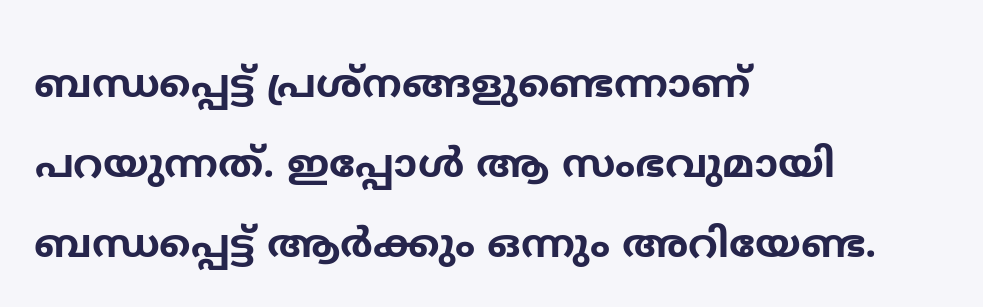ബന്ധപ്പെട്ട് പ്രശ്‌നങ്ങളുണ്ടെന്നാണ് പറയുന്നത്. ഇപ്പോള്‍ ആ സംഭവുമായി ബന്ധപ്പെട്ട് ആര്‍ക്കും ഒന്നും അറിയേണ്ട.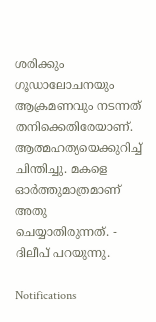ശരിക്കും ഗൂഡാലോചനയും ആക്രമണവും നടന്നത് തനിക്കെതിരേയാണ്. ആത്മഹത്യയെക്കുറിച്ച് ചിന്തിച്ചു. മകളെ ഓര്‍ത്തുമാത്രമാണ് അതു ചെയ്യാതിരുന്നത്. - ദിലീപ് പറയുന്നു.

Notifications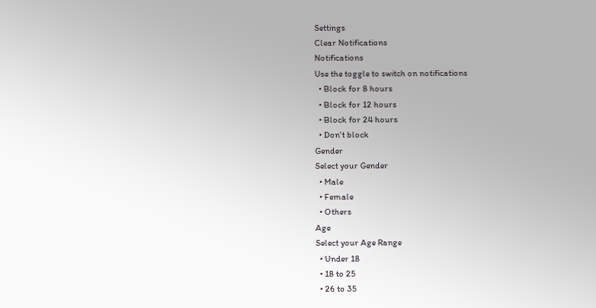Settings
Clear Notifications
Notifications
Use the toggle to switch on notifications
  • Block for 8 hours
  • Block for 12 hours
  • Block for 24 hours
  • Don't block
Gender
Select your Gender
  • Male
  • Female
  • Others
Age
Select your Age Range
  • Under 18
  • 18 to 25
  • 26 to 35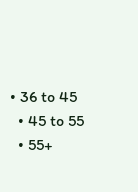• 36 to 45
  • 45 to 55
  • 55+